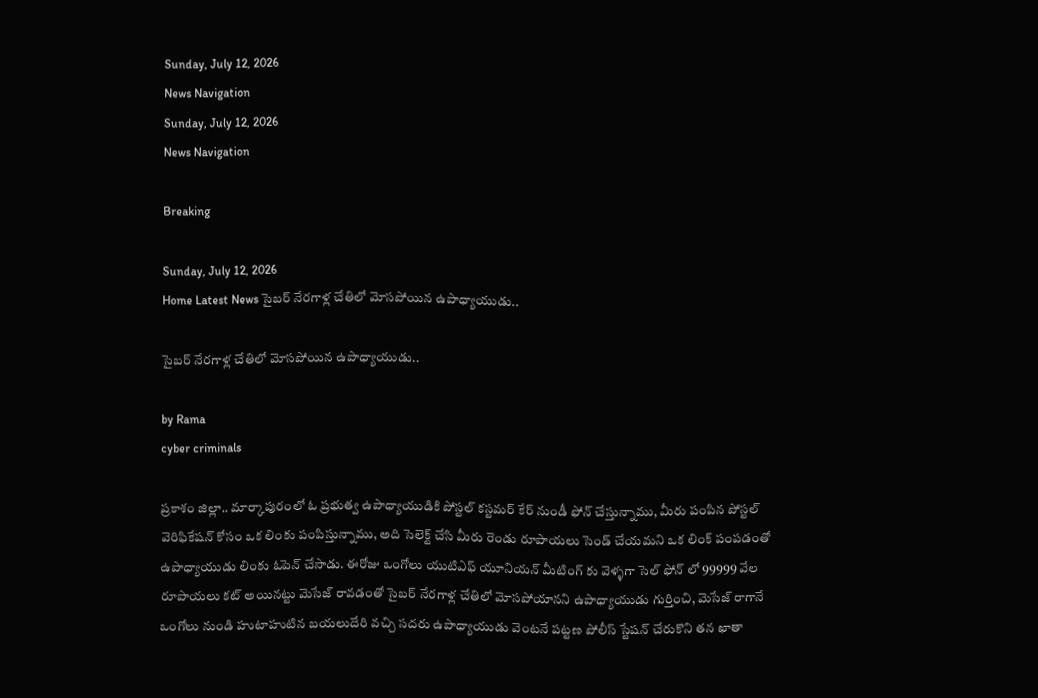Sunday, July 12, 2026
News Navigation
Sunday, July 12, 2026
News Navigation

Breaking

Sunday, July 12, 2026
Home Latest News సైబర్ నేరగాళ్ల చేతిలో మోసపోయిన ఉపాధ్యాయుడు..

సైబర్ నేరగాళ్ల చేతిలో మోసపోయిన ఉపాధ్యాయుడు..

by Rama
cyber criminals

ప్రకాశం జిల్లా.. మార్కాపురంలో ఓ ప్రభుత్వ ఉపాధ్యాయుడికి పోస్టల్ కస్టమర్ కేర్ నుండీ ఫోన్ చేస్తున్నాము, మీరు పంపిన పోస్టల్ వెరిఫికేషన్ కోసం ఒక లింకు పంపిస్తున్నాము, అది సెలెక్ట్ చేసి మీరు రెండు రూపాయలు సెండ్ చేయమని ఒక లింక్ పంపడంతో ఉపాధ్యాయుడు లింకు ఓపెన్ చేసాడు. ఈరోజు ఒంగోలు యుటిఎఫ్ యూనియన్ మీటింగ్ కు వెళ్ళగా సెల్ ఫోన్ లో 99999 వేల రూపాయలు కట్ అయినట్టు మెసేజ్ రావడంతో సైబర్ నేరగాళ్ల చేతిలో మోసపోయానని ఉపాధ్యాయుడు గుర్తించి, మెసేజ్ రాగానే ఒంగోలు నుండి హుటాహుటిన బయలుదేరి వచ్చి సదరు ఉపాధ్యాయుడు వెంటనే పట్టణ పోలీస్ స్టేషన్ చేరుకొని తన ఖాతా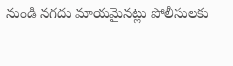నుండి నగదు మాయమైనట్లు పోలీసులకు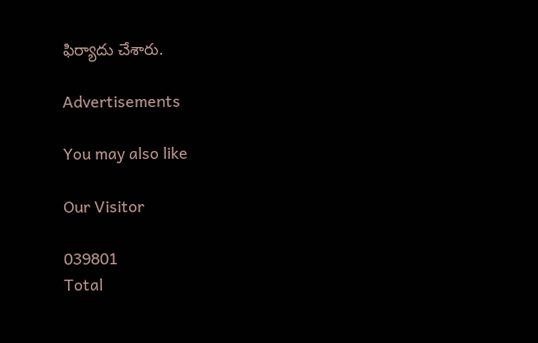ఫిర్యాదు చేశారు.

Advertisements

You may also like

Our Visitor

039801
Total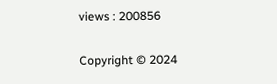views : 200856

Copyright © 2024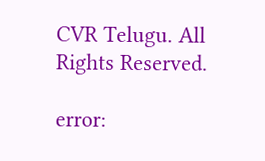CVR Telugu. All Rights Reserved.

error: